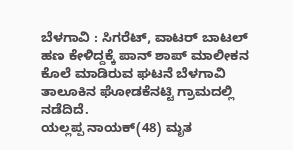ಬೆಳಗಾವಿ : ಸಿಗರೆಟ್, ವಾಟರ್ ಬಾಟಲ್ ಹಣ ಕೇಳಿದ್ದಕ್ಕೆ ಪಾನ್ ಶಾಪ್ ಮಾಲೀಕನ ಕೊಲೆ ಮಾಡಿರುವ ಘಟನೆ ಬೆಳಗಾವಿ ತಾಲೂಕಿನ ಘೋಡಕೆನಟ್ಟಿ ಗ್ರಾಮದಲ್ಲಿ ನಡೆದಿದೆ.
ಯಲ್ಲಪ್ಪ ನಾಯಕ್(48) ಮೃತ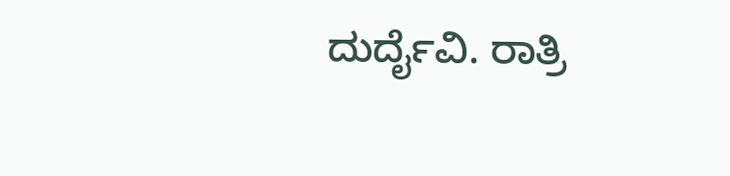ದುರ್ದೈವಿ. ರಾತ್ರಿ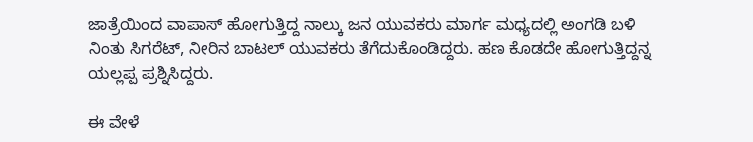ಜಾತ್ರೆಯಿಂದ ವಾಪಾಸ್ ಹೋಗುತ್ತಿದ್ದ ನಾಲ್ಕು ಜನ ಯುವಕರು ಮಾರ್ಗ ಮಧ್ಯದಲ್ಲಿ ಅಂಗಡಿ ಬಳಿ ನಿಂತು ಸಿಗರೆಟ್, ನೀರಿನ ಬಾಟಲ್ ಯುವಕರು ತೆಗೆದುಕೊಂಡಿದ್ದರು. ಹಣ ಕೊಡದೇ ಹೋಗುತ್ತಿದ್ದನ್ನ ಯಲ್ಲಪ್ಪ ಪ್ರಶ್ನಿಸಿದ್ದರು.

ಈ ವೇಳೆ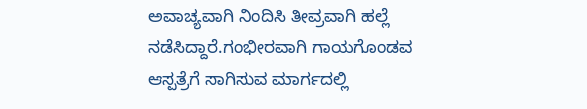ಅವಾಚ್ಯವಾಗಿ ನಿಂದಿಸಿ ತೀವ್ರವಾಗಿ ಹಲ್ಲೆ ನಡೆಸಿದ್ದಾರೆ.ಗಂಭೀರವಾಗಿ ಗಾಯಗೊಂಡವ ಆಸ್ಪತ್ರೆಗೆ ಸಾಗಿಸುವ ಮಾರ್ಗದಲ್ಲಿ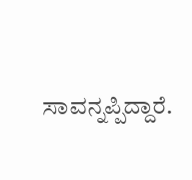ಸಾವನ್ನಪ್ಪಿದ್ದಾರೆ.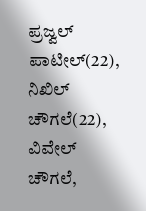ಪ್ರಜ್ವಲ್ ಪಾಟೀಲ್(22), ನಿಖಿಲ್ ಚೌಗಲೆ(22), ವಿವೇಲ್ ಚೌಗಲೆ,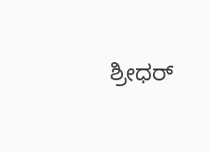ಶ್ರೀಧರ್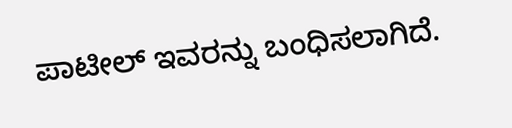ಪಾಟೀಲ್ ಇವರನ್ನು ಬಂಧಿಸಲಾಗಿದೆ.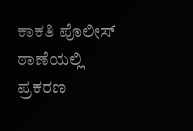ಕಾಕತಿ ಪೊಲೀಸ್ ಠಾಣೆಯಲ್ಲಿ ಪ್ರಕರಣ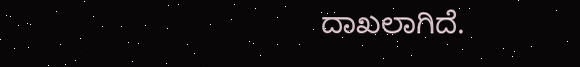ದಾಖಲಾಗಿದೆ.